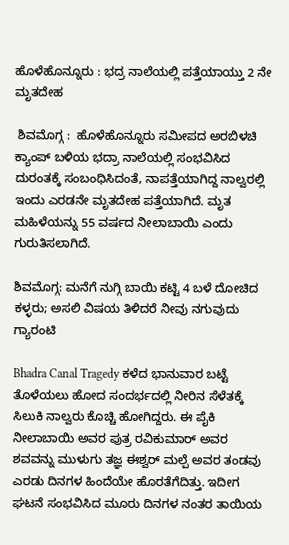ಹೊಳೆಹೊನ್ನೂರು : ಭದ್ರ ನಾಲೆಯಲ್ಲಿ ಪತ್ತೆಯಾಯ್ತು 2 ನೇ ಮೃತದೇಹ

 ಶಿವಮೊಗ್ಗ :  ಹೊಳೆಹೊನ್ನೂರು ಸಮೀಪದ ಅರಬಿಳಚಿ ಕ್ಯಾಂಪ್ ಬಳಿಯ ಭದ್ರಾ ನಾಲೆಯಲ್ಲಿ ಸಂಭವಿಸಿದ ದುರಂತಕ್ಕೆ ಸಂಬಂಧಿಸಿದಂತೆ, ನಾಪತ್ತೆಯಾಗಿದ್ದ ನಾಲ್ವರಲ್ಲಿ ಇಂದು ಎರಡನೇ ಮೃತದೇಹ ಪತ್ತೆಯಾಗಿದೆ. ಮೃತ ಮಹಿಳೆಯನ್ನು 55 ವರ್ಷದ ನೀಲಾಬಾಯಿ ಎಂದು ಗುರುತಿಸಲಾಗಿದೆ.

ಶಿವಮೊಗ್ಗ: ಮನೆಗೆ ನುಗ್ಗಿ ಬಾಯಿ ಕಟ್ಟಿ 4 ಬಳೆ ದೋಚಿದ ಕಳ್ಳರು; ಅಸಲಿ ವಿಷಯ ತಿಳಿದರೆ ನೀವು ನಗುವುದು ಗ್ಯಾರಂಟಿ

Bhadra Canal Tragedy ಕಳೆದ ಭಾನುವಾರ ಬಟ್ಟೆ ತೊಳೆಯಲು ಹೋದ ಸಂದರ್ಭದಲ್ಲಿ ನೀರಿನ ಸೆಳೆತಕ್ಕೆ ಸಿಲುಕಿ ನಾಲ್ವರು ಕೊಚ್ಚಿ ಹೋಗಿದ್ದರು. ಈ ಪೈಕಿ ನೀಲಾಬಾಯಿ ಅವರ ಪುತ್ರ ರವಿಕುಮಾರ್ ಅವರ ಶವವನ್ನು ಮುಳುಗು ತಜ್ಞ ಈಶ್ವರ್ ಮಲ್ಪೆ ಅವರ ತಂಡವು ಎರಡು ದಿನಗಳ ಹಿಂದೆಯೇ ಹೊರತೆಗೆದಿತ್ತು. ಇದೀಗ ಘಟನೆ ಸಂಭವಿಸಿದ ಮೂರು ದಿನಗಳ ನಂತರ ತಾಯಿಯ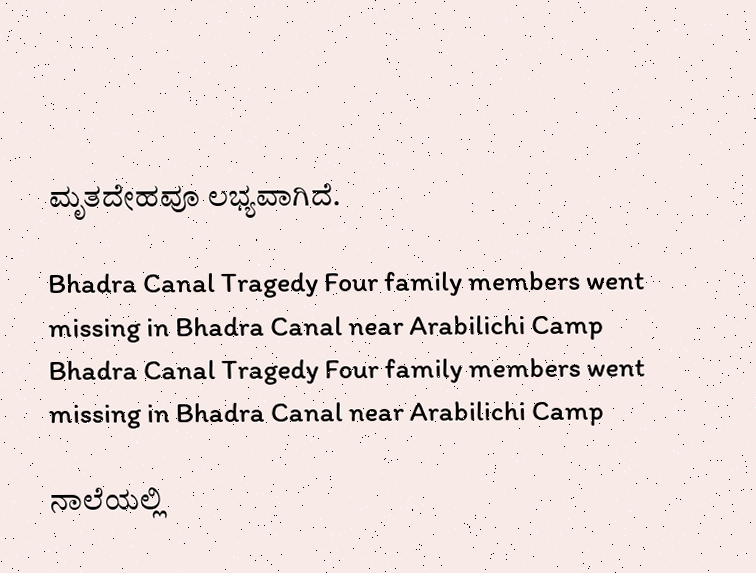ಮೃತದೇಹವೂ ಲಭ್ಯವಾಗಿದೆ.

Bhadra Canal Tragedy Four family members went missing in Bhadra Canal near Arabilichi Camp
Bhadra Canal Tragedy Four family members went missing in Bhadra Canal near Arabilichi Camp

ನಾಲೆಯಲ್ಲಿ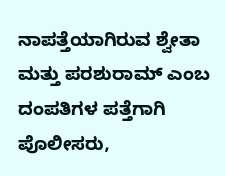ನಾಪತ್ತೆಯಾಗಿರುವ ಶ್ವೇತಾ ಮತ್ತು ಪರಶುರಾಮ್ ಎಂಬ ದಂಪತಿಗಳ ಪತ್ತೆಗಾಗಿ ಪೊಲೀಸರು,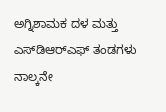ಅಗ್ನಿಶಾಮಕ ದಳ ಮತ್ತು ಎಸ್‌ಡಿಆರ್‌ಎಫ್ ತಂಡಗಳು ನಾಲ್ಕನೇ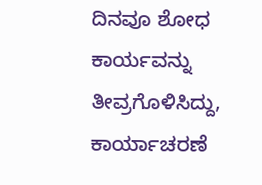ದಿನವೂ ಶೋಧ ಕಾರ್ಯವನ್ನು ತೀವ್ರಗೊಳಿಸಿದ್ದು, ಕಾರ್ಯಾಚರಣೆ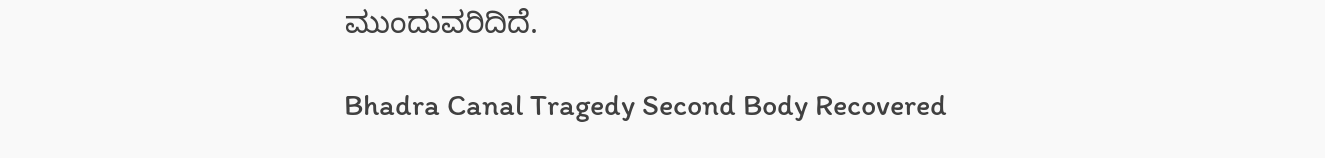ಮುಂದುವರಿದಿದೆ.

Bhadra Canal Tragedy Second Body Recovered